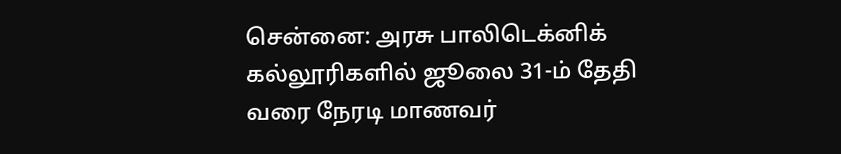சென்னை: அரசு பாலிடெக்னிக் கல்லூரிகளில் ஜூலை 31-ம் தேதி வரை நேரடி மாணவர்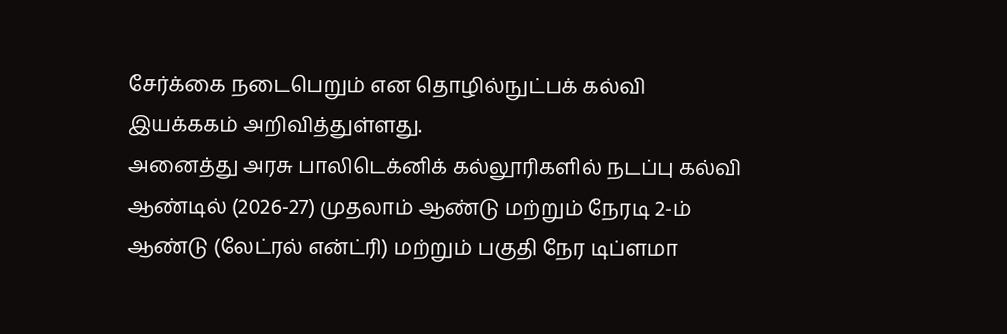சேர்க்கை நடைபெறும் என தொழில்நுட்பக் கல்வி இயக்ககம் அறிவித்துள்ளது.
அனைத்து அரசு பாலிடெக்னிக் கல்லூரிகளில் நடப்பு கல்வி ஆண்டில் (2026-27) முதலாம் ஆண்டு மற்றும் நேரடி 2-ம் ஆண்டு (லேட்ரல் என்ட்ரி) மற்றும் பகுதி நேர டிப்ளமா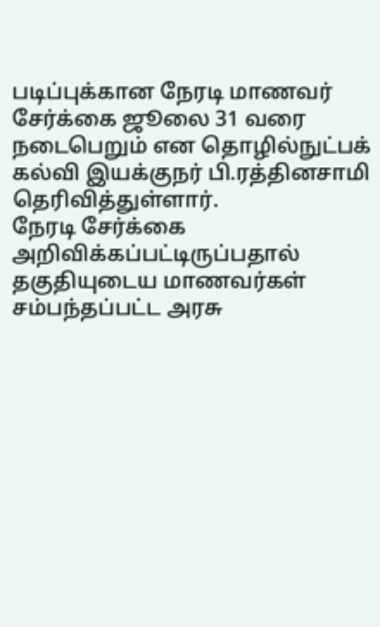படிப்புக்கான நேரடி மாணவர் சேர்க்கை ஜூலை 31 வரை நடைபெறும் என தொழில்நுட்பக் கல்வி இயக்குநர் பி.ரத்தினசாமி தெரிவித்துள்ளார்.
நேரடி சேர்க்கை அறிவிக்கப்பட்டிருப்பதால் தகுதியுடைய மாணவர்கள் சம்பந்தப்பட்ட அரசு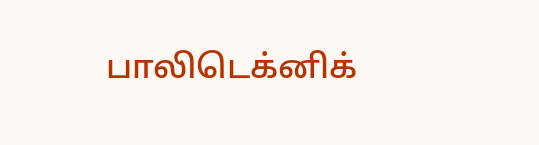பாலிடெக்னிக்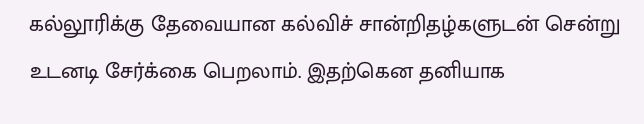கல்லூரிக்கு தேவையான கல்விச் சான்றிதழ்களுடன் சென்று உடனடி சேர்க்கை பெறலாம். இதற்கென தனியாக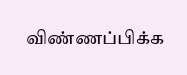விண்ணப்பிக்க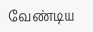வேண்டிய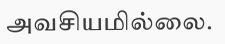அவசியமில்லை.